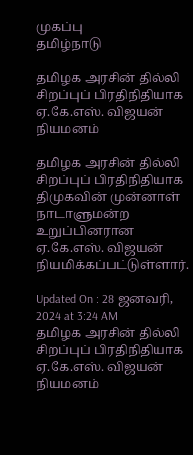முகப்பு
தமிழ்நாடு

தமிழக அரசின் தில்லி சிறப்புப் பிரதிநிதியாக ஏ.கே.எஸ். விஜயன் நியமனம்

தமிழக அரசின் தில்லி சிறப்புப் பிரதிநிதியாக திமுகவின் முன்னாள் நாடாளுமன்ற உறுப்பினரான ஏ.கே.எஸ். விஜயன் நியமிக்கப்பட்டுள்ளார்.

Updated On : 28 ஜனவரி, 2024 at 3:24 AM
தமிழக அரசின் தில்லி சிறப்புப் பிரதிநிதியாக ஏ.கே.எஸ். விஜயன் நியமனம்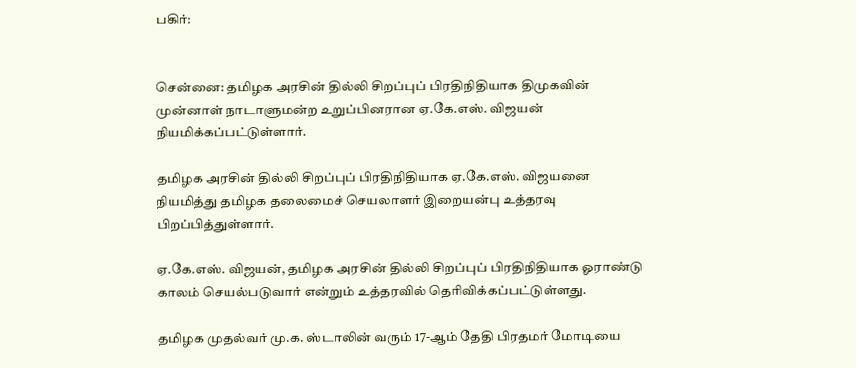பகிர்:


சென்னை: தமிழக அரசின் தில்லி சிறப்புப் பிரதிநிதியாக திமுகவின் முன்னாள் நாடாளுமன்ற உறுப்பினரான ஏ.கே.எஸ். விஜயன் நியமிக்கப்பட்டுள்ளார்.

தமிழக அரசின் தில்லி சிறப்புப் பிரதிநிதியாக ஏ.கே.எஸ். விஜயனை நியமித்து தமிழக தலைமைச் செயலாளர் இறையன்பு உத்தரவு பிறப்பித்துள்ளார்.

ஏ.கே.எஸ். விஜயன், தமிழக அரசின் தில்லி சிறப்புப் பிரதிநிதியாக ஓராண்டு காலம் செயல்படுவார் என்றும் உத்தரவில் தெரிவிக்கப்பட்டுள்ளது.

தமிழக முதல்வர் மு.க. ஸ்டாலின் வரும் 17-ஆம் தேதி பிரதமர் மோடியை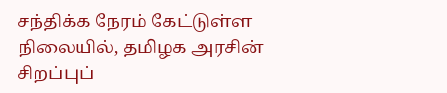சந்திக்க நேரம் கேட்டுள்ள நிலையில், தமிழக அரசின் சிறப்புப்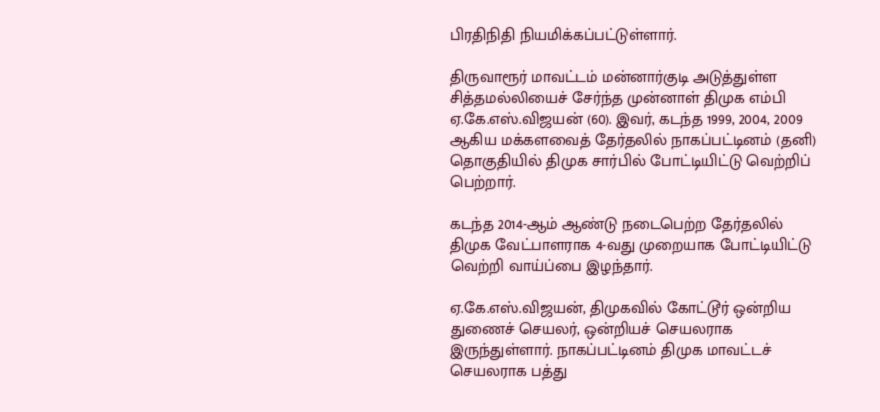பிரதிநிதி நியமிக்கப்பட்டுள்ளார்.

திருவாரூர் மாவட்டம் மன்னார்குடி அடுத்துள்ள சித்தமல்லியைச் சேர்ந்த முன்னாள் திமுக எம்பி ஏ.கே.எஸ்.விஜயன் (60). இவர், கடந்த 1999, 2004, 2009 ஆகிய மக்களவைத் தேர்தலில் நாகப்பட்டினம் (தனி) தொகுதியில் திமுக சார்பில் போட்டியிட்டு வெற்றிப் பெற்றார்.

கடந்த 2014-ஆம் ஆண்டு நடைபெற்ற தேர்தலில் திமுக வேட்பாளராக 4-வது முறையாக போட்டியிட்டு வெற்றி வாய்ப்பை இழந்தார்.

ஏ.கே.எஸ்.விஜயன், திமுகவில் கோட்டூர் ஒன்றிய துணைச் செயலர், ஒன்றியச் செயலராக இருந்துள்ளார். நாகப்பட்டினம் திமுக மாவட்டச் செயலராக பத்து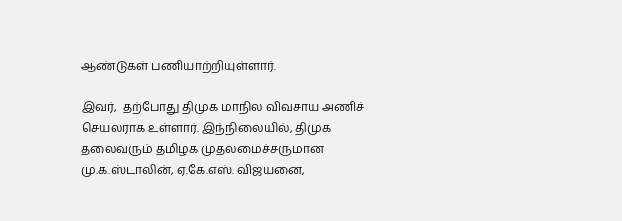ஆண்டுகள் பணியாற்றியுள்ளார்.

இவர்,  தற்போது திமுக மாநில விவசாய அணிச் செயலராக உள்ளார். இந்நிலையில், திமுக தலைவரும் தமிழக முதலமைச்சருமான மு.க.ஸ்டாலின், ஏ.கே.எஸ். விஜயனை,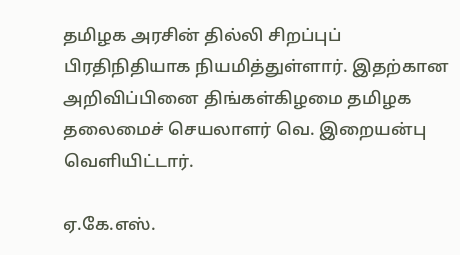தமிழக அரசின் தில்லி சிறப்புப் பிரதிநிதியாக நியமித்துள்ளார். இதற்கான அறிவிப்பினை திங்கள்கிழமை தமிழக தலைமைச் செயலாளர் வெ. இறையன்பு வெளியிட்டார்.

ஏ.கே.எஸ்.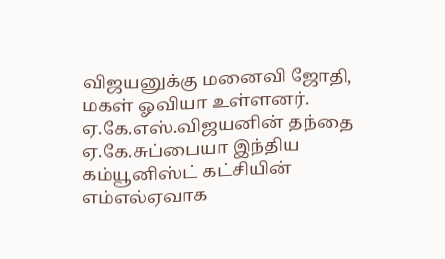விஜயனுக்கு மனைவி ஜோதி, மகள் ஓவியா உள்ளனர். ஏ.கே.எஸ்.விஜயனின் தந்தை ஏ.கே.சுப்பையா இந்திய கம்யூனிஸ்ட் கட்சியின் எம்எல்ஏவாக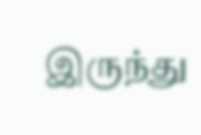இருந்து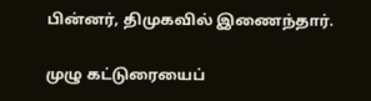பின்னர், திமுகவில் இணைந்தார்.

முழு கட்டுரையைப்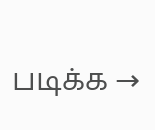படிக்க →